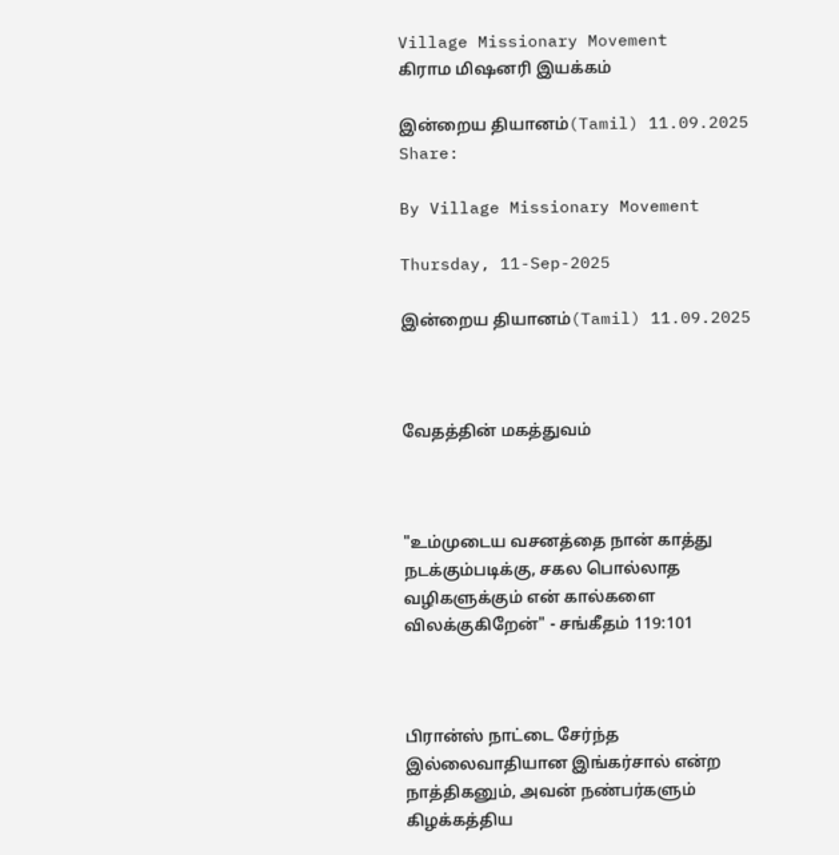Village Missionary Movement         கிராம மிஷனரி இயக்கம்

இன்றைய தியானம்(Tamil) 11.09.2025
Share:

By Village Missionary Movement

Thursday, 11-Sep-2025

இன்றைய தியானம்(Tamil) 11.09.2025



வேதத்தின் மகத்துவம்



"உம்முடைய வசனத்தை நான் காத்து நடக்கும்படிக்கு, சகல பொல்லாத வழிகளுக்கும் என் கால்களை விலக்குகிறேன்" - சங்கீதம் 119:101



பிரான்ஸ் நாட்டை சேர்ந்த இல்லைவாதியான இங்கர்சால் என்ற நாத்திகனும், அவன் நண்பர்களும் கிழக்கத்திய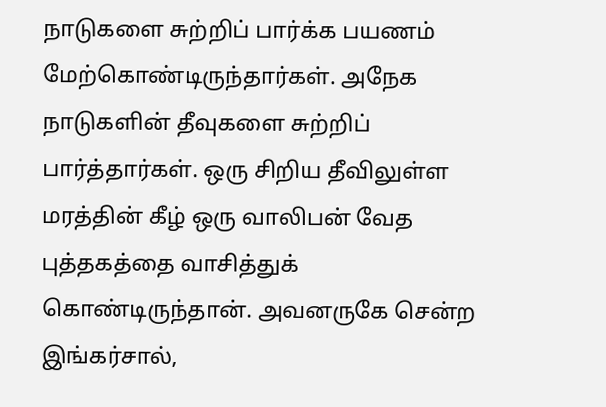நாடுகளை சுற்றிப் பார்க்க பயணம் மேற்கொண்டிருந்தார்கள். அநேக நாடுகளின் தீவுகளை சுற்றிப் பார்த்தார்கள். ஒரு சிறிய தீவிலுள்ள மரத்தின் கீழ் ஒரு வாலிபன் வேத புத்தகத்தை வாசித்துக் கொண்டிருந்தான். அவனருகே சென்ற இங்கர்சால்,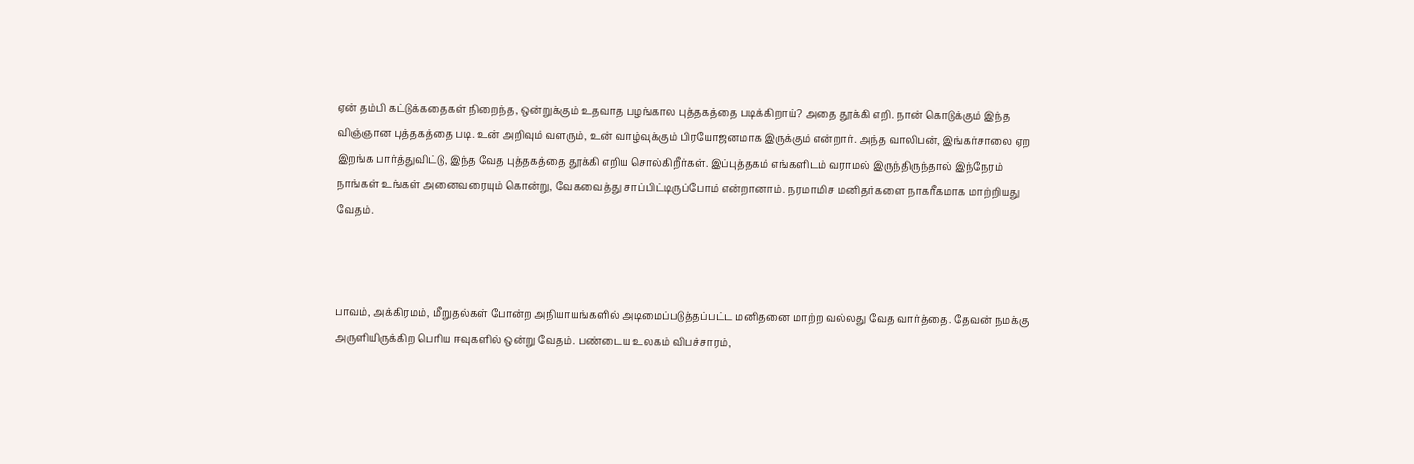ஏன் தம்பி கட்டுக்கதைகள் நிறைந்த, ஒன்றுக்கும் உதவாத பழங்கால புத்தகத்தை படிக்கிறாய்? அதை தூக்கி எறி. நான் கொடுக்கும் இந்த விஞ்ஞான புத்தகத்தை படி. உன் அறிவும் வளரும், உன் வாழ்வுக்கும் பிரயோஜனமாக இருக்கும் என்றார். அந்த வாலிபன், இங்கர்சாலை ஏற இறங்க பார்த்துவிட்டு, இந்த வேத புத்தகத்தை தூக்கி எறிய சொல்கிறீர்கள். இப்புத்தகம் எங்களிடம் வராமல் இருந்திருந்தால் இந்நேரம் நாங்கள் உங்கள் அனைவரையும் கொன்று, வேகவைத்து சாப்பிட்டிருப்போம் என்றானாம். நரமாமிச மனிதர்களை நாகரீகமாக மாற்றியது வேதம்.



பாவம், அக்கிரமம், மீறுதல்கள் போன்ற அநியாயங்களில் அடிமைப்படுத்தப்பட்ட மனிதனை மாற்ற வல்லது வேத வார்த்தை. தேவன் நமக்கு அருளியிருக்கிற பெரிய ஈவுகளில் ஒன்று வேதம். பண்டைய உலகம் விபச்சாரம்,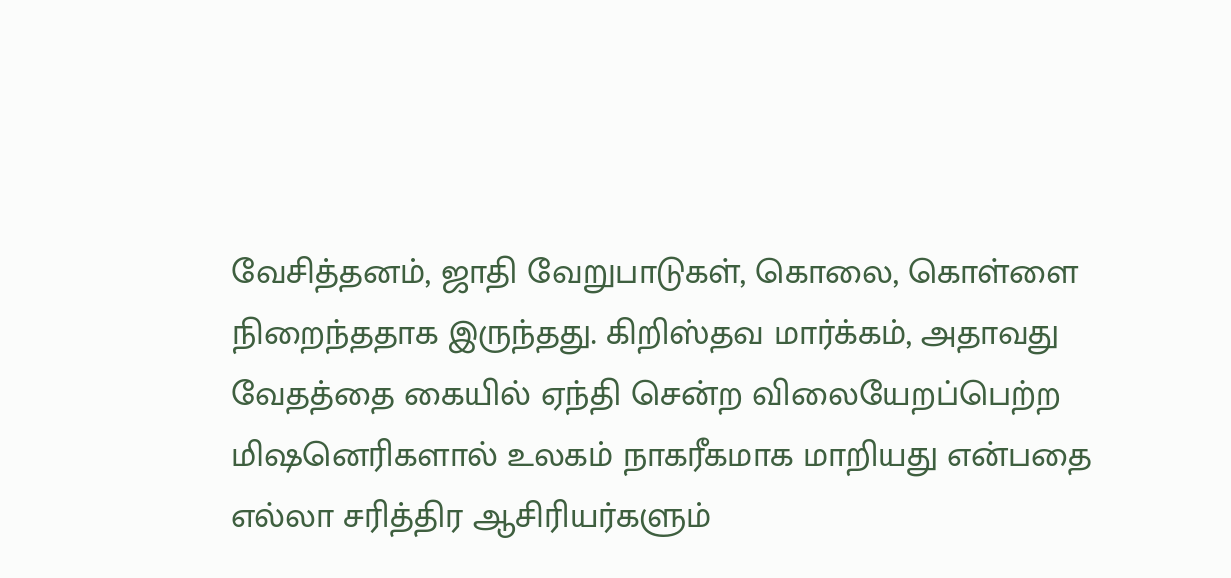வேசித்தனம், ஜாதி வேறுபாடுகள், கொலை, கொள்ளை நிறைந்ததாக இருந்தது. கிறிஸ்தவ மார்க்கம், அதாவது வேதத்தை கையில் ஏந்தி சென்ற விலையேறப்பெற்ற மிஷனெரிகளால் உலகம் நாகரீகமாக மாறியது என்பதை எல்லா சரித்திர ஆசிரியர்களும்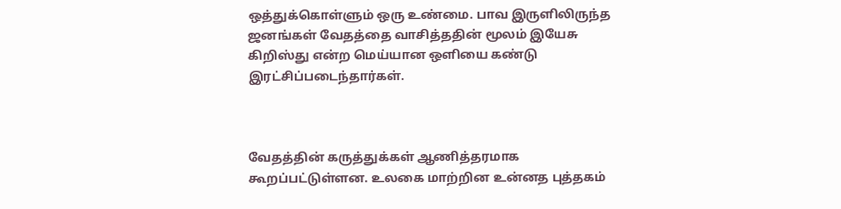ஒத்துக்கொள்ளும் ஒரு உண்மை. பாவ இருளிலிருந்த ஜனங்கள் வேதத்தை வாசித்ததின் மூலம் இயேசு கிறிஸ்து என்ற மெய்யான ஒளியை கண்டு இரட்சிப்படைந்தார்கள்.



வேதத்தின் கருத்துக்கள் ஆணித்தரமாக கூறப்பட்டுள்ளன. உலகை மாற்றின உன்னத புத்தகம்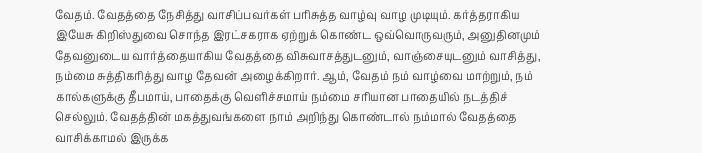வேதம். வேதத்தை நேசித்து வாசிப்பவர்கள் பரிசுத்த வாழ்வு வாழ முடியும். கர்த்தராகிய இயேசு கிறிஸ்துவை சொந்த இரட்சகராக ஏற்றுக் கொண்ட ஒவ்வொருவரும், அனுதினமும் தேவனுடைய வார்த்தையாகிய வேதத்தை விசுவாசத்துடனும், வாஞ்சையுடனும் வாசித்து, நம்மை சுத்திகரித்து வாழ தேவன் அழைக்கிறார். ஆம், வேதம் நம் வாழ்வை மாற்றும், நம் கால்களுக்கு தீபமாய், பாதைக்கு வெளிச்சமாய் நம்மை சரியான பாதையில் நடத்திச் செல்லும். வேதத்தின் மகத்துவங்களை நாம் அறிந்து கொண்டால் நம்மால் வேதத்தை வாசிக்காமல் இருக்க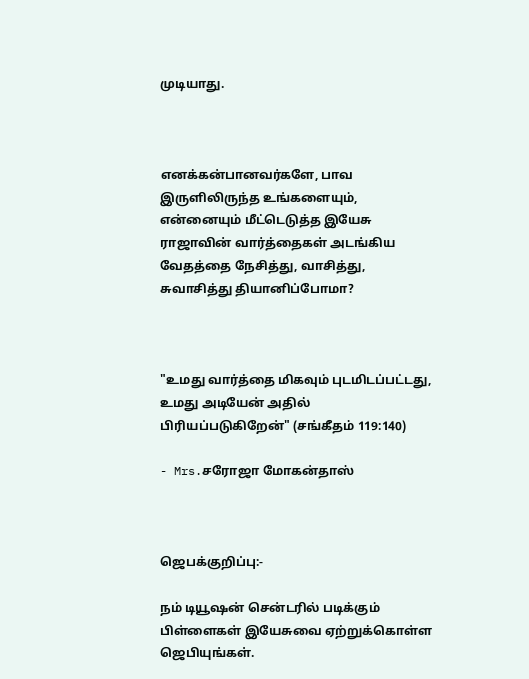முடியாது.



எனக்கன்பானவர்களே, பாவ இருளிலிருந்த உங்களையும், என்னையும் மீட்டெடுத்த இயேசு ராஜாவின் வார்த்தைகள் அடங்கிய வேதத்தை நேசித்து, வாசித்து, சுவாசித்து தியானிப்போமா?



"உமது வார்த்தை மிகவும் புடமிடப்பட்டது, உமது அடியேன் அதில் பிரியப்படுகிறேன்" (சங்கீதம் 119:140)

- Mrs.சரோஜா மோகன்தாஸ்



ஜெபக்குறிப்பு:-

நம் டியூஷன் சென்டரில் படிக்கும் பிள்ளைகள் இயேசுவை ஏற்றுக்கொள்ள ஜெபியுங்கள்.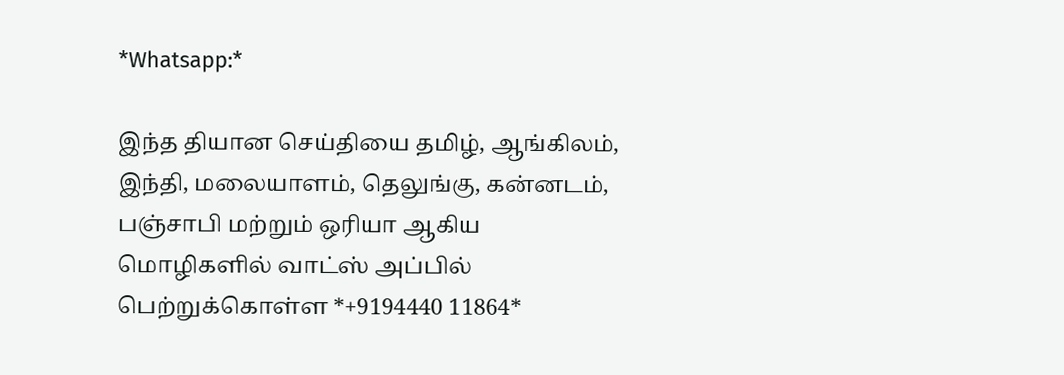*Whatsapp:*

இந்த தியான செய்தியை தமிழ், ஆங்கிலம், இந்தி, மலையாளம், தெலுங்கு, கன்னடம், பஞ்சாபி மற்றும் ஒரியா ஆகிய மொழிகளில் வாட்ஸ் அப்பில் பெற்றுக்கொள்ள *+9194440 11864*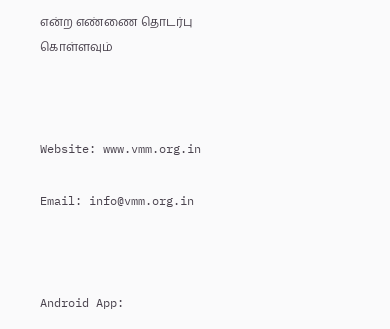என்ற எண்ணை தொடர்பு கொள்ளவும்



Website: www.vmm.org.in

Email: info@vmm.org.in



Android App: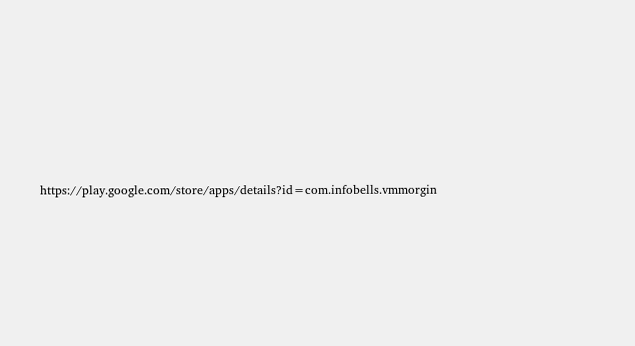https://play.google.com/store/apps/details?id=com.infobells.vmmorgin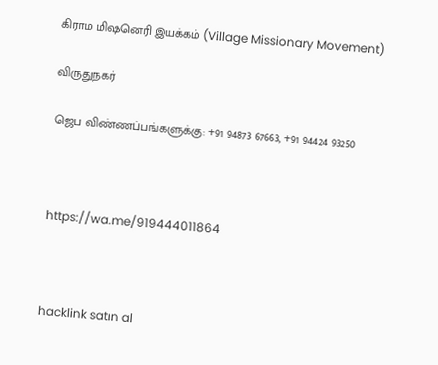கிராம மிஷனெரி இயக்கம் (Village Missionary Movement)

விருதுநகர்

ஜெப விண்ணப்பங்களுக்கு: +91 94873 67663, +91 94424 93250



https://wa.me/919444011864



hacklink satın al